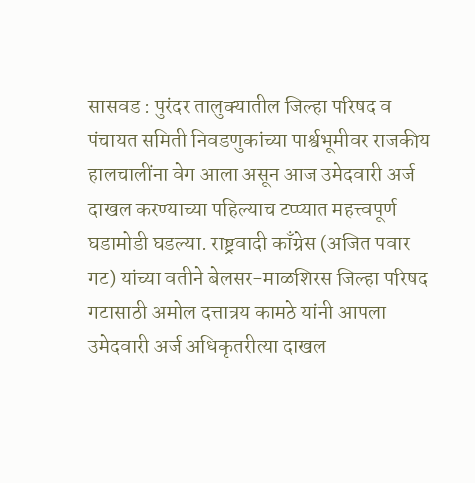सासवड : पुरंदर तालुक्यातील जिल्हा परिषद व पंचायत समिती निवडणुकांच्या पार्श्वभूमीवर राजकीय हालचालींना वेग आला असून आज उमेदवारी अर्ज दाखल करण्याच्या पहिल्याच टप्प्यात महत्त्वपूर्ण घडामोडी घडल्या. राष्ट्रवादी काँग्रेस (अजित पवार गट) यांच्या वतीने बेलसर-माळशिरस जिल्हा परिषद गटासाठी अमोल दत्तात्रय कामठे यांनी आपला उमेदवारी अर्ज अधिकृतरीत्या दाखल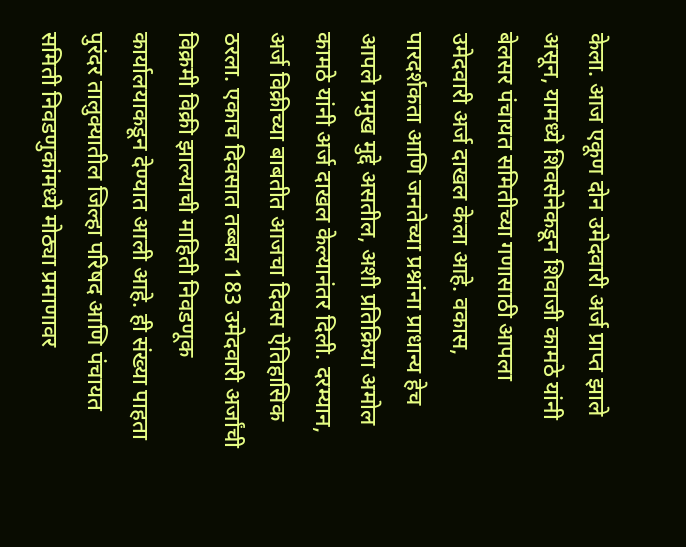केला. आज एकूण दोन उमेदवारी अर्ज प्राप्त झाले असून, यामध्ये शिवसेनेकडून शिवाजी कामठे यांनी बेलसर पंचायत समितीच्या गणासाठी आपला उमेदवारी अर्ज दाखल केला आहे. वकास, पारदर्शकता आणि जनतेच्या प्रश्नांना प्राधान्य हेच आपले प्रमुख मुद्दे असतील, अशी प्रतिक्रिया अमोल कामठे यांनी अर्ज दाखल केल्यानंतर दिली. दरम्यान, अर्ज विक्रीच्या बाबतीत आजचा दिवस ऐतिहासिक ठरला. एकाच दिवसात तब्बल 183 उमेदवारी अर्जांची विक्रमी विक्री झाल्याची माहिती निवडणूक कार्यालयाकडून देण्यात आली आहे. ही संख्या पाहता पुरंदर तालुक्यातील जिल्हा परिषद आणि पंचायत समिती निवडणुकांमध्ये मोठ्या प्रमाणावर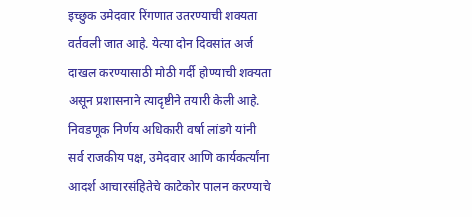इच्छुक उमेदवार रिंगणात उतरण्याची शक्यता वर्तवली जात आहे. येत्या दोन दिवसांत अर्ज दाखल करण्यासाठी मोठी गर्दी होण्याची शक्यता असून प्रशासनाने त्यादृष्टीने तयारी केली आहे. निवडणूक निर्णय अधिकारी वर्षा लांडगे यांनी सर्व राजकीय पक्ष, उमेदवार आणि कार्यकर्त्यांना आदर्श आचारसंहितेचे काटेकोर पालन करण्याचे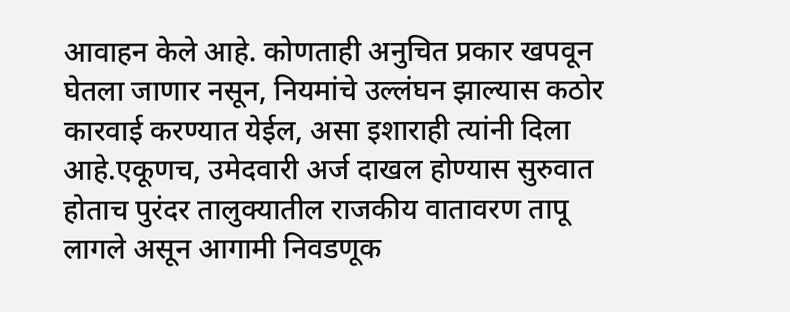आवाहन केले आहे. कोणताही अनुचित प्रकार खपवून घेतला जाणार नसून, नियमांचे उल्लंघन झाल्यास कठोर कारवाई करण्यात येईल, असा इशाराही त्यांनी दिला आहे.एकूणच, उमेदवारी अर्ज दाखल होण्यास सुरुवात होताच पुरंदर तालुक्यातील राजकीय वातावरण तापू लागले असून आगामी निवडणूक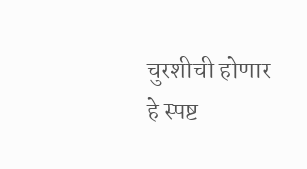चुरशीची होणार हे स्पष्ट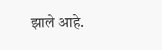झाले आहे.